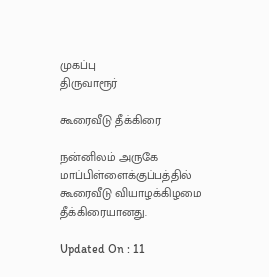முகப்பு
திருவாரூர்

கூரைவீடு தீக்கிரை

நன்னிலம் அருகே மாப்பிள்ளைக்குப்பத்தில் கூரைவீடு வியாழக்கிழமை தீக்கிரையானது.

Updated On : 11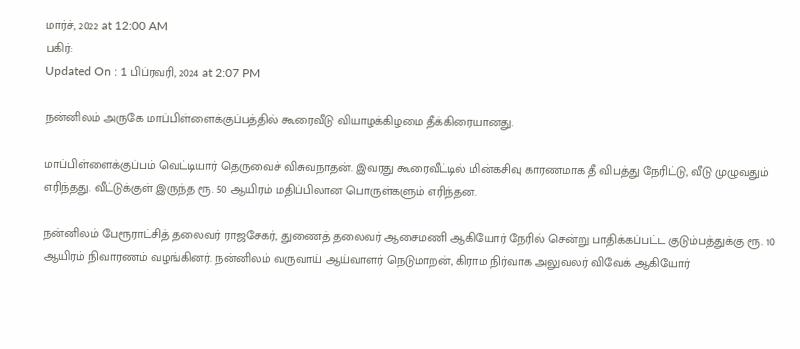மார்ச், 2022 at 12:00 AM
பகிர்:
Updated On : 1 பிப்ரவரி, 2024 at 2:07 PM

நன்னிலம் அருகே மாப்பிள்ளைக்குப்பத்தில் கூரைவீடு வியாழக்கிழமை தீக்கிரையானது.

மாப்பிள்ளைக்குப்பம் வெட்டியார் தெருவைச் விசுவநாதன். இவரது கூரைவீட்டில் மின்கசிவு காரணமாக தீ விபத்து நேரிட்டு, வீடு முழுவதும் எரிந்தது. வீட்டுக்குள் இருந்த ரூ. 50 ஆயிரம் மதிப்பிலான பொருள்களும் எரிந்தன.

நன்னிலம் பேரூராட்சித் தலைவர் ராஜசேகர், துணைத் தலைவர் ஆசைமணி ஆகியோர் நேரில் சென்று பாதிக்கப்பட்ட குடும்பத்துக்கு ரூ. 10 ஆயிரம் நிவாரணம் வழங்கினர். நன்னிலம் வருவாய் ஆய்வாளர் நெடுமாறன், கிராம நிர்வாக அலுவலர் விவேக் ஆகியோர்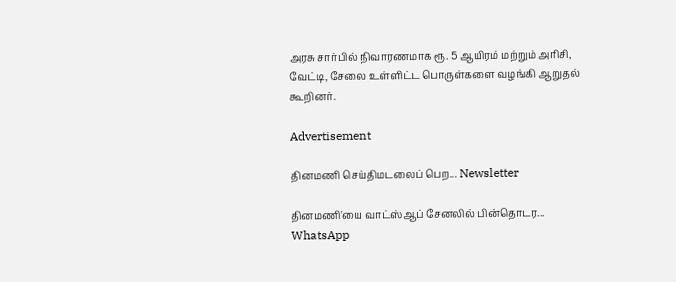அரசு சார்பில் நிவாரணமாக ரூ. 5 ஆயிரம் மற்றும் அரிசி, வேட்டி, சேலை உள்ளிட்ட பொருள்களை வழங்கி ஆறுதல் கூறினர்.

Advertisement

தினமணி செய்திமடலைப் பெற... Newsletter

தினமணி'யை வாட்ஸ்ஆப் சேனலில் பின்தொடர... WhatsApp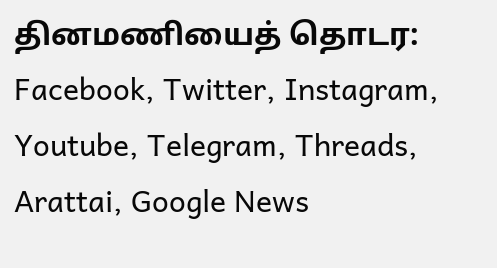தினமணியைத் தொடர: Facebook, Twitter, Instagram, Youtube, Telegram, Threads, Arattai, Google News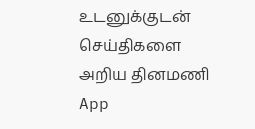உடனுக்குடன் செய்திகளை அறிய தினமணி App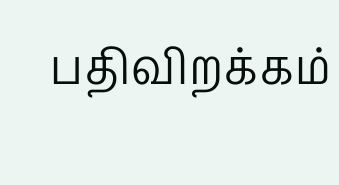பதிவிறக்கம்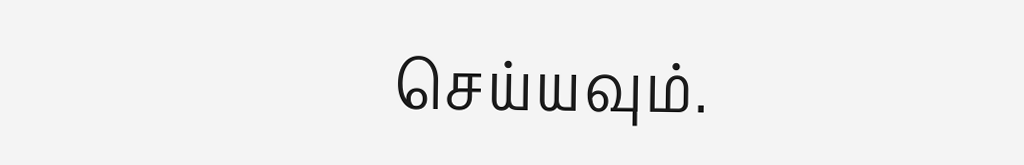செய்யவும்.